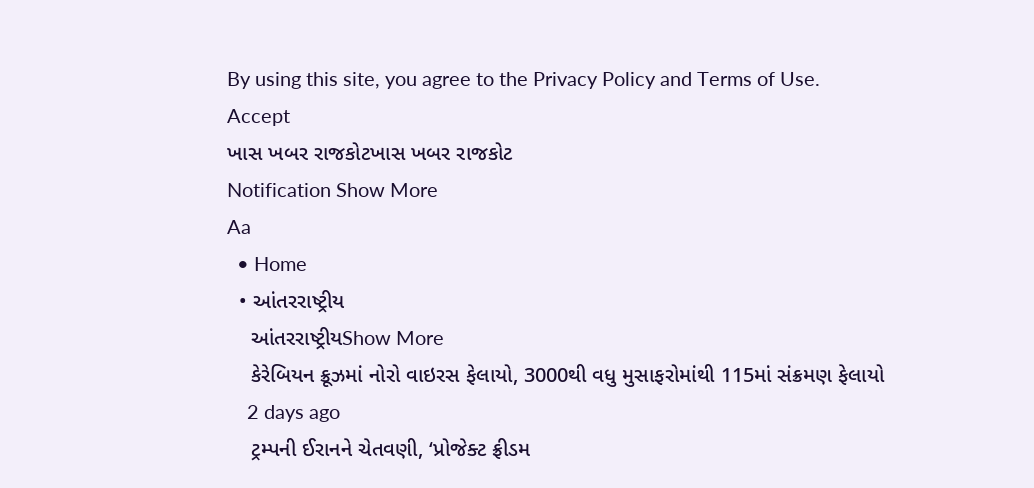By using this site, you agree to the Privacy Policy and Terms of Use.
Accept
ખાસ ખબર રાજકોટખાસ ખબર રાજકોટ
Notification Show More
Aa
  • Home
  • આંતરરાષ્ટ્રીય
    આંતરરાષ્ટ્રીયShow More
    કેરેબિયન ક્રૂઝમાં નોરો વાઇરસ ફેલાયો, 3000થી વધુ મુસાફરોમાંથી 115માં સંક્રમણ ફેલાયો
    2 days ago
    ટ્રમ્પની ઈરાનને ચેતવણી, ‘પ્રોજેક્ટ ફ્રીડમ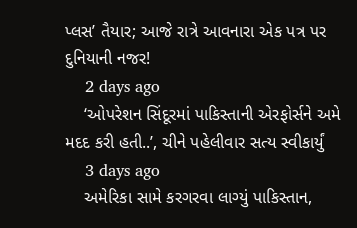પ્લસ’ તૈયાર; આજે રાત્રે આવનારા એક પત્ર પર દુનિયાની નજર!
    2 days ago
    ‘ઓપરેશન સિંદૂરમાં પાકિસ્તાની એરફોર્સને અમે મદદ કરી હતી..’, ચીને પહેલીવાર સત્ય સ્વીકાર્યું
    3 days ago
    અમેરિકા સામે કરગરવા લાગ્યું પાકિસ્તાન,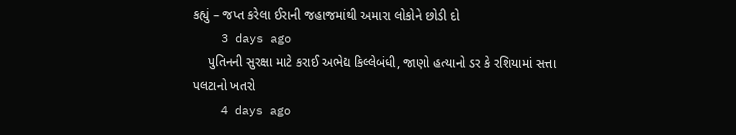કહ્યું – જપ્ત કરેલા ઈરાની જહાજમાંથી અમારા લોકોને છોડી દો
    3 days ago
    પુતિનની સુરક્ષા માટે કરાઈ અભેદ્ય કિલ્લેબંધી, જાણો હત્યાનો ડર કે રશિયામાં સત્તા પલટાનો ખતરો
    4 days ago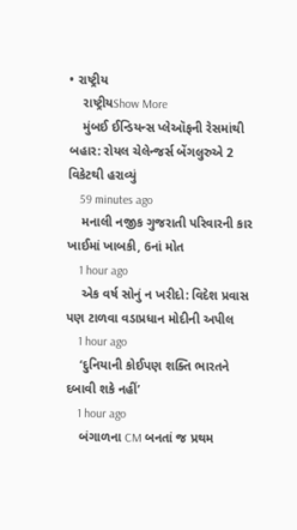• રાષ્ટ્રીય
    રાષ્ટ્રીયShow More
    મુંબઈ ઈન્ડિયન્સ પ્લેઑફની રેસમાંથી બહાર: રોયલ ચેલેન્જર્સ બેંગલુરુએ 2 વિકેટથી હરાવ્યું
    59 minutes ago
    મનાલી નજીક ગુજરાતી પરિવારની કાર ખાઈમાં ખાબકી, 6નાં મોત
    1 hour ago
    એક વર્ષ સોનું ન ખરીદો: વિદેશ પ્રવાસ પણ ટાળવા વડાપ્રધાન મોદીની અપીલ
    1 hour ago
    ‘દુનિયાની કોઈપણ શક્તિ ભારતને દબાવી શકે નહીં’
    1 hour ago
    બંગાળના CM બનતાં જ પ્રથમ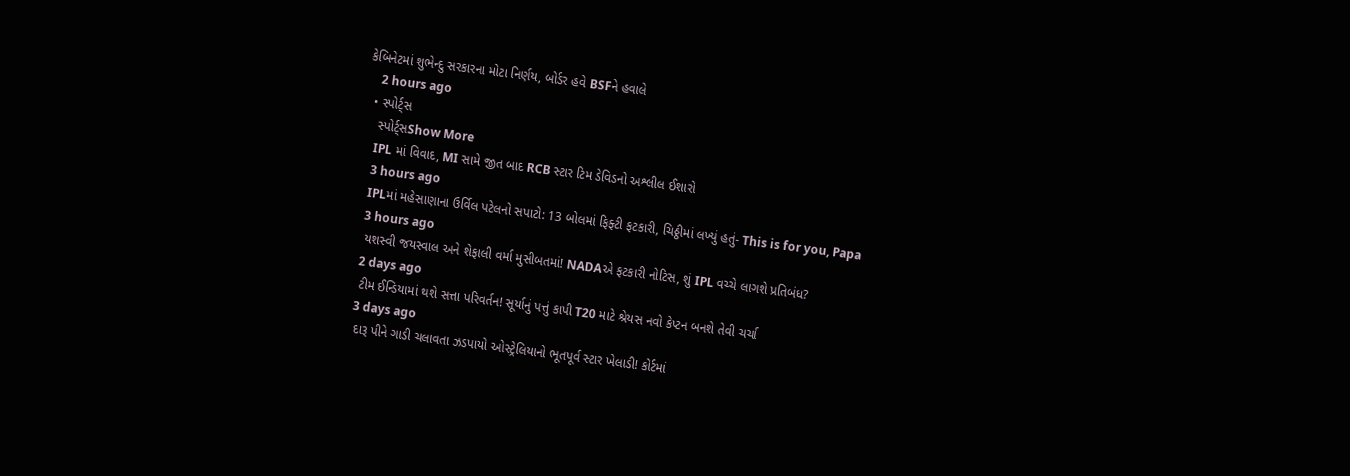કેબિનેટમાં શુભેન્દુ સરકારના મોટા નિર્ણય, બોર્ડર હવે BSFને હવાલે
    2 hours ago
  • સ્પોર્ટ્સ
    સ્પોર્ટ્સShow More
    IPL માં વિવાદ, MI સામે જીત બાદ RCB સ્ટાર ટિમ ડેવિડનો અશ્લીલ ઈશારો
    3 hours ago
    IPLમાં મહેસાણાના ઉર્વિલ પટેલનો સપાટો: 13 બોલમાં ફિફ્ટી ફટકારી, ચિઠ્ઠીમાં લખ્યું હતું- This is for you, Papa
    3 hours ago
    યશસ્વી જયસ્વાલ અને શેફાલી વર્મા મુસીબતમાં! NADAએ ફટકારી નોટિસ, શું IPL વચ્ચે લાગશે પ્રતિબંધ?
    2 days ago
    ટીમ ઈન્ડિયામાં થશે સત્તા પરિવર્તન! સૂર્યાનું પત્તું કાપી T20 માટે શ્રેયસ નવો કેપ્ટન બનશે તેવી ચર્ચા
    3 days ago
    દારૂ પીને ગાડી ચલાવતા ઝડપાયો ઓસ્ટ્રેલિયાનો ભૂતપૂર્વ સ્ટાર ખેલાડી! કોર્ટમાં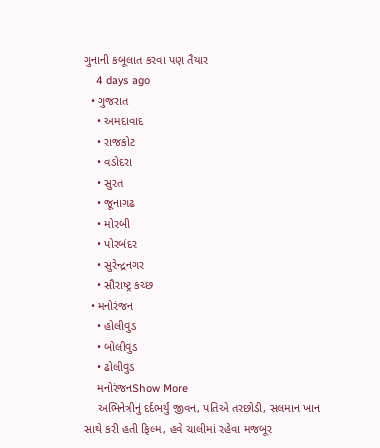ગુનાની કબૂલાત કરવા પણ તૈયાર
    4 days ago
  • ગુજરાત
    • અમદાવાદ
    • રાજકોટ
    • વડોદરા
    • સુરત
    • જૂનાગઢ
    • મોરબી
    • પોરબંદર
    • સુરેન્દ્રનગર
    • સૌરાષ્ટ્ર કચ્છ
  • મનોરંજન
    • હોલીવુડ
    • બોલીવુડ
    • ઢોલીવુડ
    મનોરંજનShow More
    અભિનેત્રીનું દર્દભર્યું જીવન, પતિએ તરછોડી, સલમાન ખાન સાથે કરી હતી ફિલ્મ, હવે ચાલીમાં રહેવા મજબૂર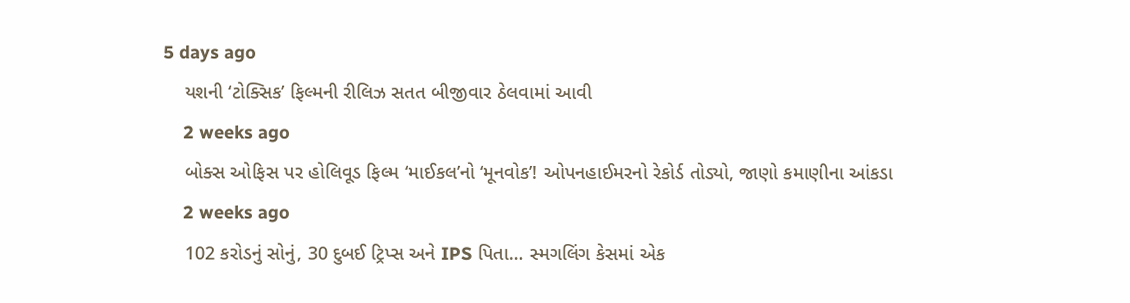5 days ago
    યશની ‘ટોક્સિક’ ફિલ્મની રીલિઝ સતત બીજીવાર ઠેલવામાં આવી
    2 weeks ago
    બોક્સ ઓફિસ પર હોલિવૂડ ફિલ્મ ‘માઈકલ’નો ‘મૂનવોક’! ઓપનહાઈમરનો રેકોર્ડ તોડ્યો, જાણો કમાણીના આંકડા
    2 weeks ago
    102 કરોડનું સોનું, 30 દુબઈ ટ્રિપ્સ અને IPS પિતા… સ્મગલિંગ કેસમાં એક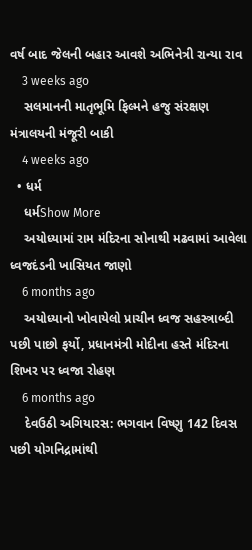વર્ષ બાદ જેલની બહાર આવશે અભિનેત્રી રાન્યા રાવ
    3 weeks ago
    સલમાનની માતૃભૂમિ ફિલ્મને હજુ સંરક્ષણ મંત્રાલયની મંજૂરી બાકી
    4 weeks ago
  • ધર્મ
    ધર્મShow More
    અયોધ્યામાં રામ મંદિરના સોનાથી મઢવામાં આવેલા ધ્વજદંડની ખાસિયત જાણો
    6 months ago
    અયોધ્યાનો ખોવાયેલો પ્રાચીન ધ્વજ સહસ્ત્રાબ્દી પછી પાછો ફર્યો, પ્રધાનમંત્રી મોદીના હસ્તે મંદિરના શિખર પર ધ્વજા રોહણ
    6 months ago
    દેવઉઠી અગિયારસ: ભગવાન વિષ્ણુ 142 દિવસ પછી યોગનિદ્રામાંથી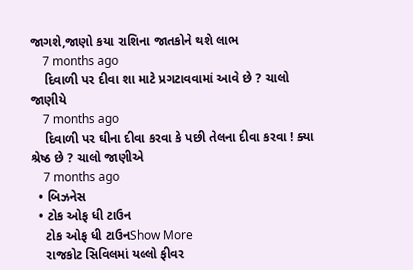જાગશે,જાણો કયા રાશિના જાતકોને થશે લાભ
    7 months ago
    દિવાળી પર દીવા શા માટે પ્રગટાવવામાં આવે છે ? ચાલો જાણીયે
    7 months ago
    દિવાળી પર ઘીના દીવા કરવા કે પછી તેલના દીવા કરવા ! ક્યા શ્રેષ્ઠ છે ? ચાલો જાણીએ
    7 months ago
  • બિઝનેસ
  • ટોક ઓફ ધી ટાઉન
    ટોક ઓફ ધી ટાઉનShow More
    રાજકોટ સિવિલમાં યલ્લો ફીવર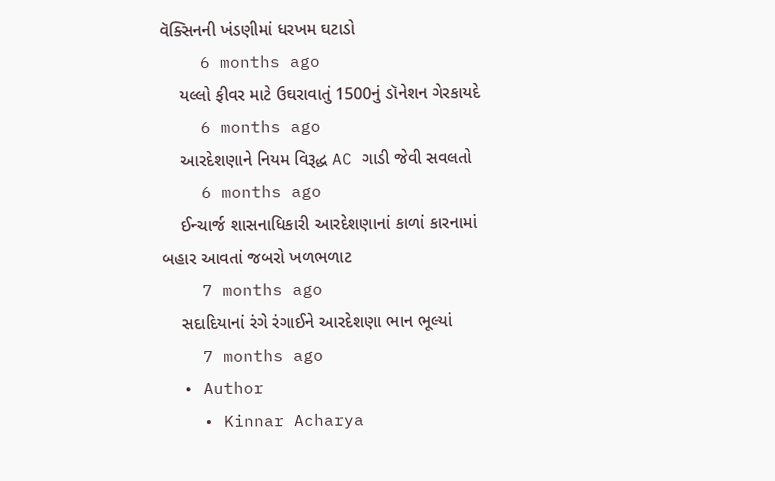વૅક્સિનની ખંડણીમાં ધરખમ ઘટાડો
    6 months ago
    યલ્લો ફીવર માટે ઉઘરાવાતું 1500નું ડૉનેશન ગેરકાયદે
    6 months ago
    આરદેશણાને નિયમ વિરૂદ્ધ AC ગાડી જેવી સવલતો
    6 months ago
    ઈન્ચાર્જ શાસનાધિકારી આરદેશણાનાં કાળાં કારનામાં બહાર આવતાં જબરો ખળભળાટ
    7 months ago
    સદાદિયાનાં રંગે રંગાઈને આરદેશણા ભાન ભૂલ્યાં
    7 months ago
  • Author
    • Kinnar Acharya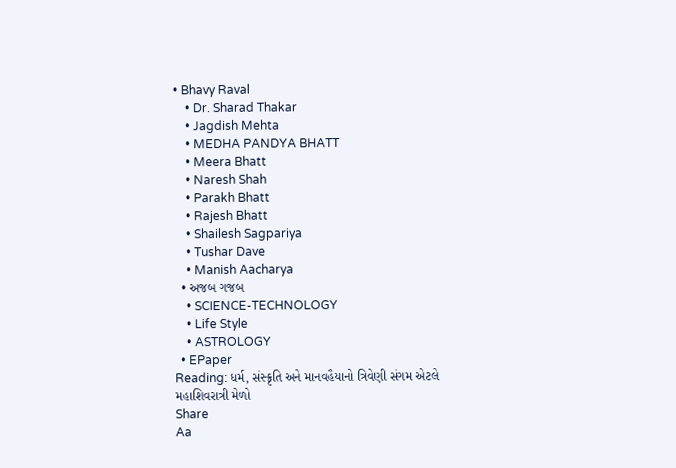• Bhavy Raval
    • Dr. Sharad Thakar
    • Jagdish Mehta
    • MEDHA PANDYA BHATT
    • Meera Bhatt
    • Naresh Shah
    • Parakh Bhatt
    • Rajesh Bhatt
    • Shailesh Sagpariya
    • Tushar Dave
    • Manish Aacharya
  • અજબ ગજબ
    • SCIENCE-TECHNOLOGY
    • Life Style
    • ASTROLOGY
  • EPaper
Reading: ધર્મ, સંસ્ક્રૃતિ અને માનવહૈયાનો ત્રિવેણી સંગમ એટલે મહાશિવરાત્રી મેળો
Share
Aa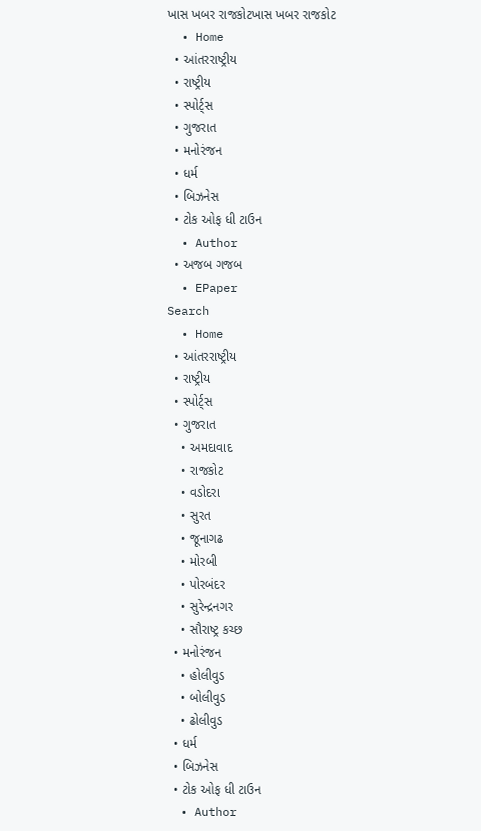ખાસ ખબર રાજકોટખાસ ખબર રાજકોટ
  • Home
  • આંતરરાષ્ટ્રીય
  • રાષ્ટ્રીય
  • સ્પોર્ટ્સ
  • ગુજરાત
  • મનોરંજન
  • ધર્મ
  • બિઝનેસ
  • ટોક ઓફ ધી ટાઉન
  • Author
  • અજબ ગજબ
  • EPaper
Search
  • Home
  • આંતરરાષ્ટ્રીય
  • રાષ્ટ્રીય
  • સ્પોર્ટ્સ
  • ગુજરાત
    • અમદાવાદ
    • રાજકોટ
    • વડોદરા
    • સુરત
    • જૂનાગઢ
    • મોરબી
    • પોરબંદર
    • સુરેન્દ્રનગર
    • સૌરાષ્ટ્ર કચ્છ
  • મનોરંજન
    • હોલીવુડ
    • બોલીવુડ
    • ઢોલીવુડ
  • ધર્મ
  • બિઝનેસ
  • ટોક ઓફ ધી ટાઉન
  • Author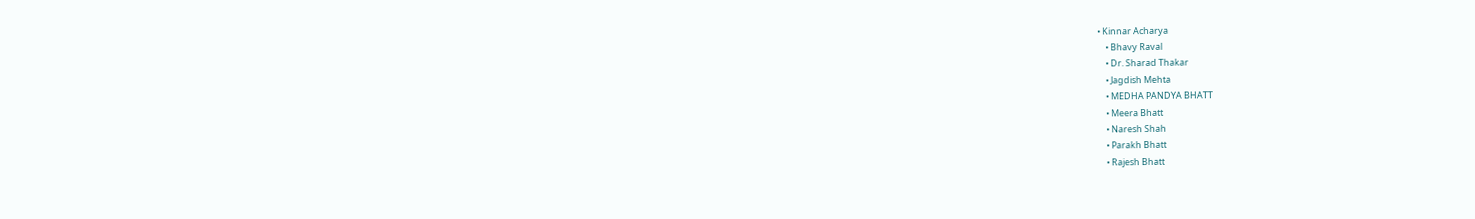• Kinnar Acharya
    • Bhavy Raval
    • Dr. Sharad Thakar
    • Jagdish Mehta
    • MEDHA PANDYA BHATT
    • Meera Bhatt
    • Naresh Shah
    • Parakh Bhatt
    • Rajesh Bhatt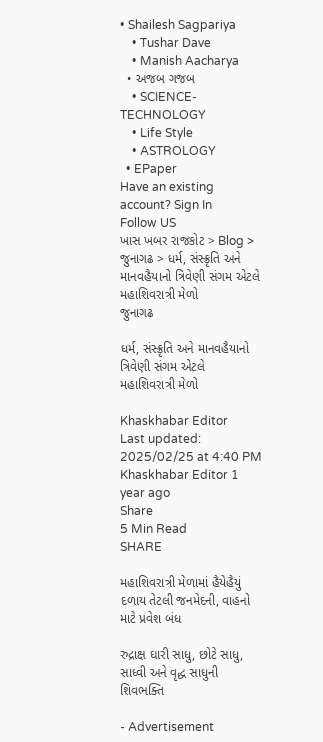• Shailesh Sagpariya
    • Tushar Dave
    • Manish Aacharya
  • અજબ ગજબ
    • SCIENCE-TECHNOLOGY
    • Life Style
    • ASTROLOGY
  • EPaper
Have an existing account? Sign In
Follow US
ખાસ ખબર રાજકોટ > Blog > જુનાગઢ > ધર્મ, સંસ્ક્રૃતિ અને માનવહૈયાનો ત્રિવેણી સંગમ એટલે મહાશિવરાત્રી મેળો
જુનાગઢ

ધર્મ, સંસ્ક્રૃતિ અને માનવહૈયાનો ત્રિવેણી સંગમ એટલે મહાશિવરાત્રી મેળો

Khaskhabar Editor
Last updated: 2025/02/25 at 4:40 PM
Khaskhabar Editor 1 year ago
Share
5 Min Read
SHARE

મહાશિવરાત્રી મેળામાં હૈયેહૈયું દળાય તેટલી જનમેદની, વાહનો માટે પ્રવેશ બંધ

રુદ્રાક્ષ ઘારી સાધુ, છોટે સાધુ, સાધ્વી અને વૃદ્ધ સાધુની શિવભક્તિ

- Advertisement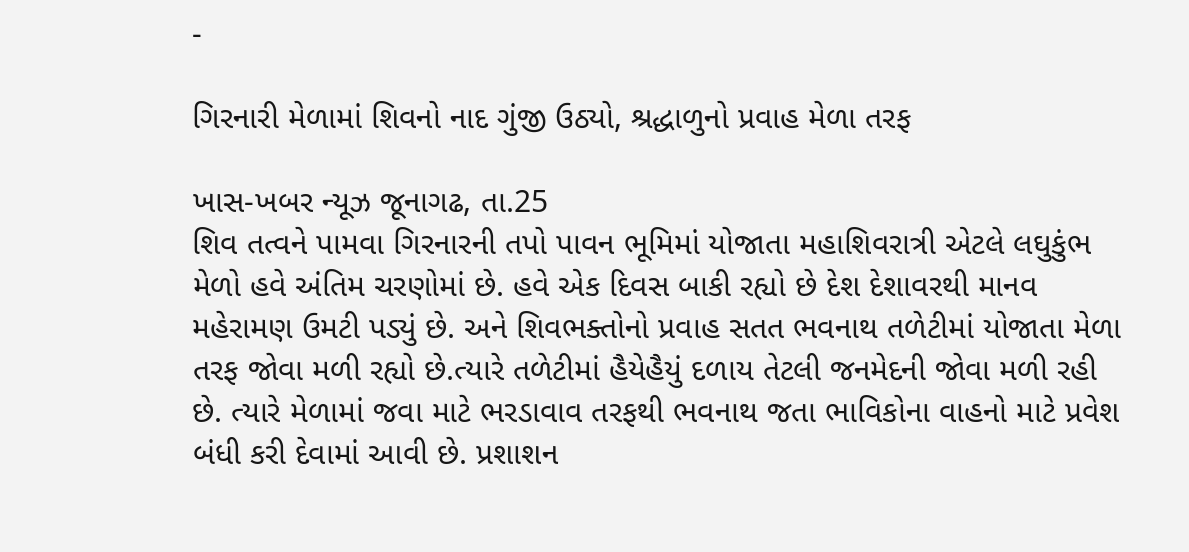-

ગિરનારી મેળામાં શિવનો નાદ ગુંજી ઉઠ્યો, શ્રદ્ધાળુનો પ્રવાહ મેળા તરફ

ખાસ-ખબર ન્યૂઝ જૂનાગઢ, તા.25
શિવ તત્વને પામવા ગિરનારની તપો પાવન ભૂમિમાં યોજાતા મહાશિવરાત્રી એટલે લઘુકુંભ મેળો હવે અંતિમ ચરણોમાં છે. હવે એક દિવસ બાકી રહ્યો છે દેશ દેશાવરથી માનવ મહેરામણ ઉમટી પડ્યું છે. અને શિવભક્તોનો પ્રવાહ સતત ભવનાથ તળેટીમાં યોજાતા મેળા તરફ જોવા મળી રહ્યો છે.ત્યારે તળેટીમાં હૈયેહૈયું દળાય તેટલી જનમેદની જોવા મળી રહી છે. ત્યારે મેળામાં જવા માટે ભરડાવાવ તરફથી ભવનાથ જતા ભાવિકોના વાહનો માટે પ્રવેશ બંધી કરી દેવામાં આવી છે. પ્રશાશન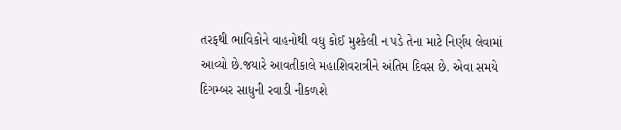તરફથી ભાવિકોને વાહનોથી વધુ કોઈ મુશ્કેલી ન પડે તેના માટે નિર્ણય લેવામાં આવ્યો છે.જયારે આવતીકાલે મહાશિવરાત્રીને અંતિમ દિવસ છે. એવા સમયે દિગમ્બર સાધુની રવાડી નીકળશે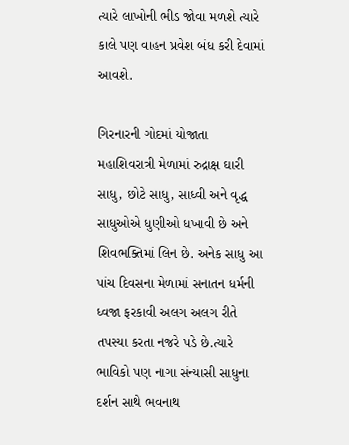ત્યારે લાખોની ભીડ જોવા મળશે ત્યારે કાલે પણ વાહન પ્રવેશ બંધ કરી દેવામાં આવશે.

ગિરનારની ગોદમાં યોજાતા મહાશિવરાત્રી મેળામાં રુદ્રાક્ષ ઘારી સાધુ, છોટે સાધુ, સાધ્વી અને વૃદ્ધ સાધુઓએ ધુણીઓ ધખાવી છે અને શિવભક્તિમાં લિન છે. અનેક સાધુ આ પાંચ દિવસના મેળામાં સનાતન ધર્મની ધ્વજા ફરકાવી અલગ અલગ રીતે તપસ્યા કરતા નજરે પડે છે.ત્યારે ભાવિકો પણ નાગા સંન્યાસી સાધુના દર્શન સાથે ભવનાથ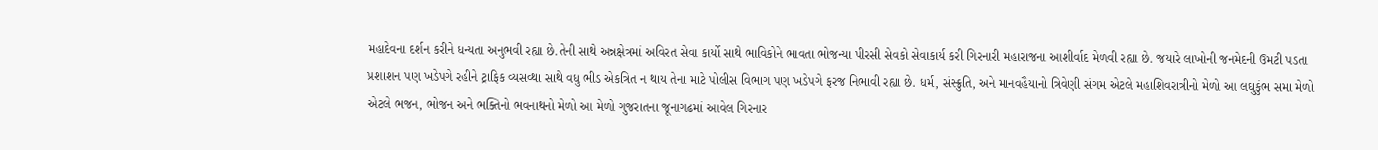મહાદેવના દર્શન કરીને ધન્યતા અનુભવી રહ્યા છે.તેની સાથે અન્નક્ષેત્રમાં અવિરત સેવા કાર્યો સાથે ભાવિકોને ભાવતા ભોજન્યા પીરસી સેવકો સેવાકાર્ય કરી ગિરનારી મહારાજના આશીર્વાદ મેળવી રહ્યા છે. જયારે લાખોની જનમેદની ઉમટી પડતા પ્રશાશન પણ ખડેપગે રહીને ટ્રાફિક વ્યસવ્થા સાથે વધુ ભીડ એકત્રિત ન થાય તેના માટે પોલીસ વિભાગ પણ ખડેપગે ફરજ નિભાવી રહ્યા છે. ધર્મ, સંસ્ક્રુતિ, અને માનવહૈયાનો ત્રિવેણી સંગમ એટલે મહાશિવરાત્રીનો મેળો આ લઘુકુંભ સમા મેળો એટલે ભજન, ભોજન અને ભક્તિનો ભવનાથનો મેળો આ મેળો ગુજરાતના જૂનાગઢમાં આવેલ ગિરનાર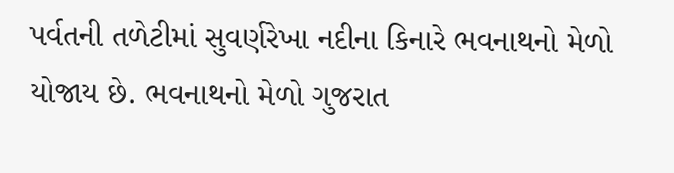પર્વતની તળેટીમાં સુવર્ણરેખા નદીના કિનારે ભવનાથનો મેળો યોજાય છે. ભવનાથનો મેળો ગુજરાત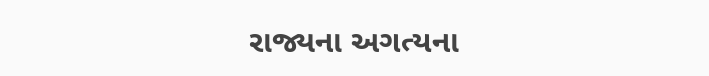રાજ્યના અગત્યના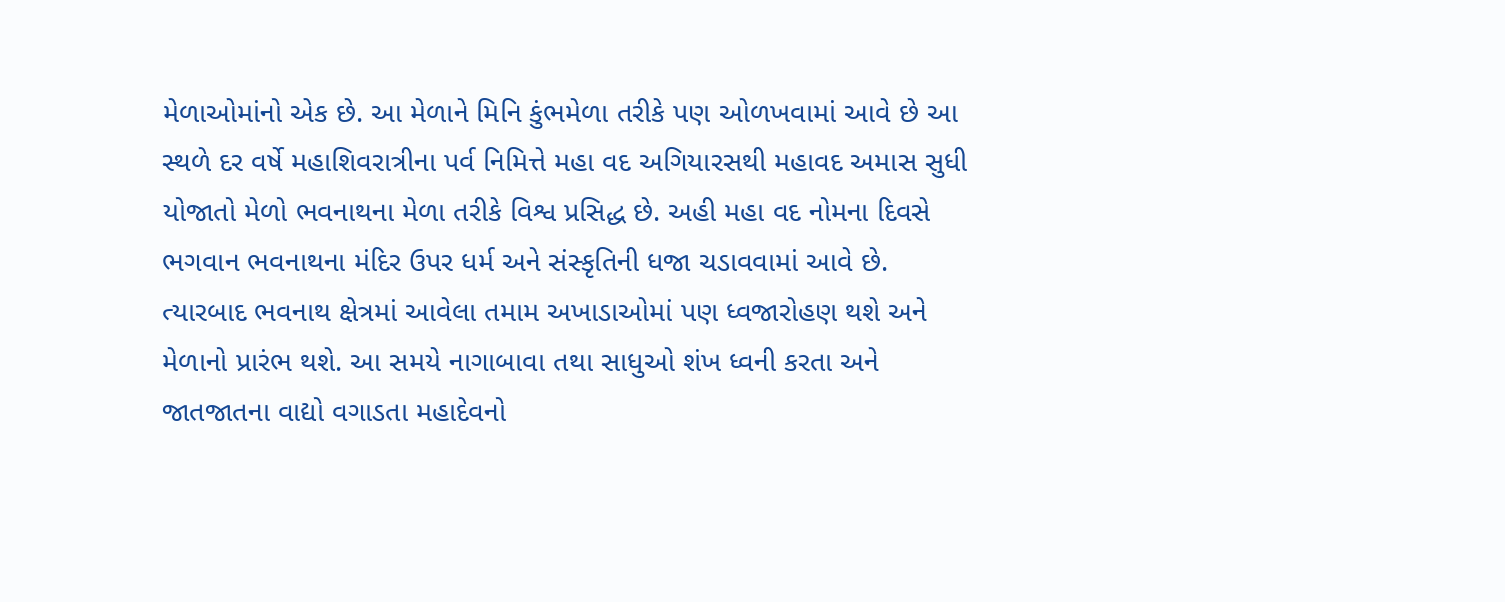મેળાઓમાંનો એક છે. આ મેળાને મિનિ કુંભમેળા તરીકે પણ ઓળખવામાં આવે છે આ સ્થળે દર વર્ષે મહાશિવરાત્રીના પર્વ નિમિત્તે મહા વદ અગિયારસથી મહાવદ અમાસ સુધી યોજાતો મેળો ભવનાથના મેળા તરીકે વિશ્વ પ્રસિદ્ધ છે. અહી મહા વદ નોમના દિવસે ભગવાન ભવનાથના મંદિર ઉપર ધર્મ અને સંસ્કૃતિની ધજા ચડાવવામાં આવે છે. ત્યારબાદ ભવનાથ ક્ષેત્રમાં આવેલા તમામ અખાડાઓમાં પણ ધ્વજારોહણ થશે અને મેળાનો પ્રારંભ થશે. આ સમયે નાગાબાવા તથા સાધુઓ શંખ ધ્વની કરતા અને જાતજાતના વાદ્યો વગાડતા મહાદેવનો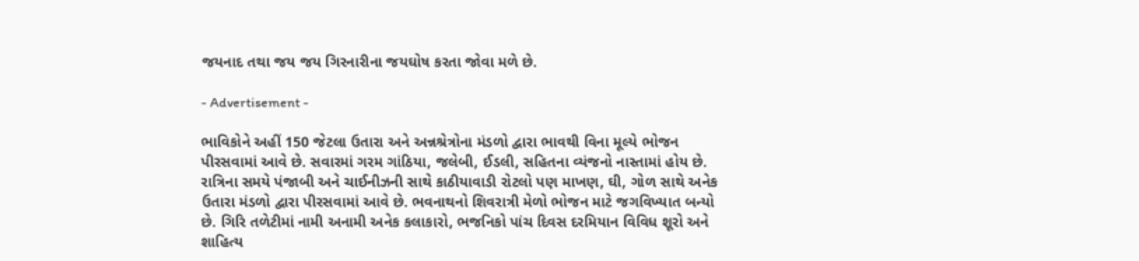જયનાદ તથા જય જય ગિરનારીના જયઘોષ કરતા જોવા મળે છે.

- Advertisement -

ભાવિકોને અહીં 150 જેટલા ઉતારા અને અન્નશ્રેત્રોના મંડળો દ્વારા ભાવથી વિના મૂલ્યે ભોજન પીરસવામાં આવે છે. સવારમાં ગરમ ગાંઠિયા, જલેબી, ઈડલી, સહિતના વ્યંજનો નાસ્તામાં હોય છે. રાત્રિના સમયે પંજાબી અને ચાઈનીઝની સાથે કાઠીયાવાડી રોટલો પણ માખણ, ઘી, ગોળ સાથે અનેક ઉતારા મંડળો દ્વારા પીરસવામાં આવે છે. ભવનાથનો શિવરાત્રી મેળો ભોજન માટે જગવિખ્યાત બન્યો છે. ગિરિ તળેટીમાં નામી અનામી અનેક કલાકારો, ભજનિકો પાંચ દિવસ દરમિયાન વિવિધ શૂરો અને શાહિત્ય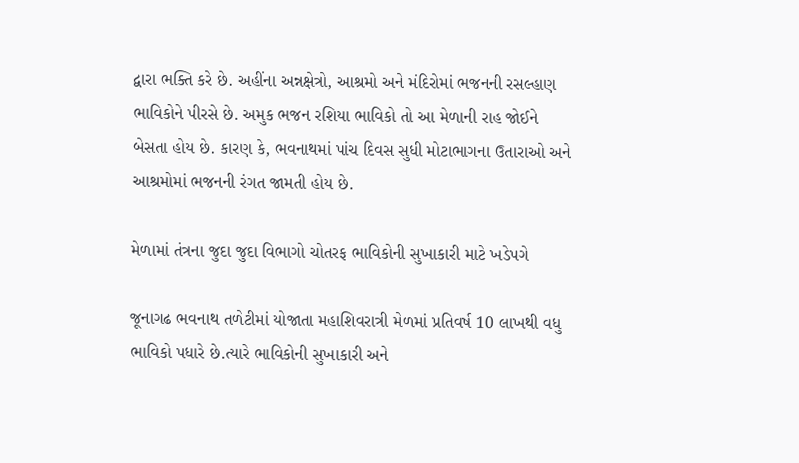દ્વારા ભક્તિ કરે છે. અહીંના અન્નક્ષેત્રો, આશ્રમો અને મંદિરોમાં ભજનની રસલ્હાણ ભાવિકોને પીરસે છે. અમુક ભજન રશિયા ભાવિકો તો આ મેળાની રાહ જોઈને બેસતા હોય છે. કારણ કે, ભવનાથમાં પાંચ દિવસ સુધી મોટાભાગના ઉતારાઓ અને આશ્રમોમાં ભજનની રંગત જામતી હોય છે.

મેળામાં તંત્રના જુદા જુદા વિભાગો ચોતરફ ભાવિકોની સુખાકારી માટે ખડેપગે

જૂનાગઢ ભવનાથ તળેટીમાં યોજાતા મહાશિવરાત્રી મેળમાં પ્રતિવર્ષ 10 લાખથી વધુ ભાવિકો પધારે છે.ત્યારે ભાવિકોની સુખાકારી અને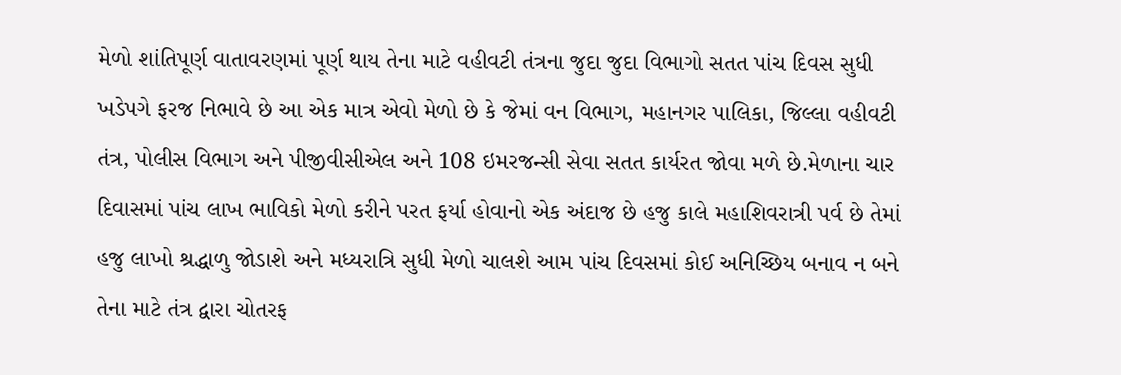મેળો શાંતિપૂર્ણ વાતાવરણમાં પૂર્ણ થાય તેના માટે વહીવટી તંત્રના જુદા જુદા વિભાગો સતત પાંચ દિવસ સુધી ખડેપગે ફરજ નિભાવે છે આ એક માત્ર એવો મેળો છે કે જેમાં વન વિભાગ, મહાનગર પાલિકા, જિલ્લા વહીવટી તંત્ર, પોલીસ વિભાગ અને પીજીવીસીએલ અને 108 ઇમરજન્સી સેવા સતત કાર્યરત જોવા મળે છે.મેળાના ચાર દિવાસમાં પાંચ લાખ ભાવિકો મેળો કરીને પરત ફર્યા હોવાનો એક અંદાજ છે હજુ કાલે મહાશિવરાત્રી પર્વ છે તેમાં હજુ લાખો શ્રદ્ધાળુ જોડાશે અને મધ્યરાત્રિ સુધી મેળો ચાલશે આમ પાંચ દિવસમાં કોઈ અનિચ્છિય બનાવ ન બને તેના માટે તંત્ર દ્વારા ચોતરફ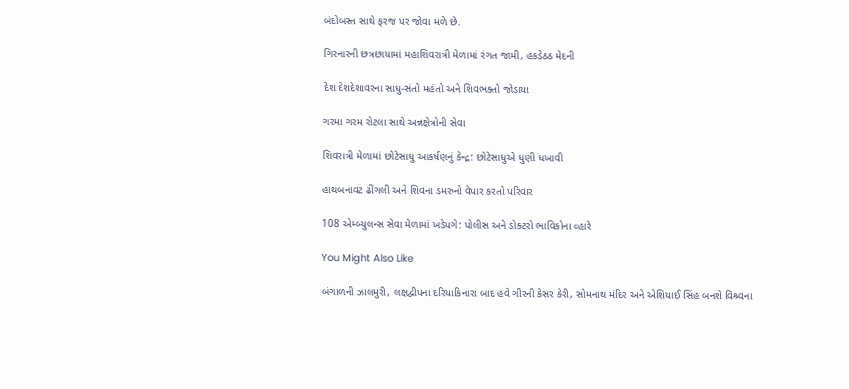બંદોબસ્ત સાથે ફરજ પર જોવા મળે છે.

ગિરનારની છત્રછાયામાં મહાશિવરાત્રી મેળામાં રંગત જામી, હકડેઠઠ મેદની

દેશ દેશદેશાવરના સાધુ-સંતો મહંતો અને શિવભક્તો જોડાયા

ગરમા ગરમ રોટલા સાથે અન્નક્ષેત્રોની સેવા

શિવરાત્રી મેળામાં છોટેસાધુ આકર્ષણનું કેન્દ્ર: છોટેસાધુએ ધુણી ધખાવી

હાથબનાવટ ઢીંગલી અને શિવના ડમરુનો વેપાર કરતો પરિવાર

108 એમ્બ્યુલન્સ સેવા મેળામાં ખડેપગે: પોલીસ અને ડોક્ટરો ભાવિકોના વ્હારે

You Might Also Like

બંગાળની ઝાલમુરી, લક્ષદ્વીપના દરિયાકિનારા બાદ હવે ગીરની કેસર કેરી, સોમનાથ મંદિર અને એશિયાઈ સિંહ બનશે વિશ્ર્વના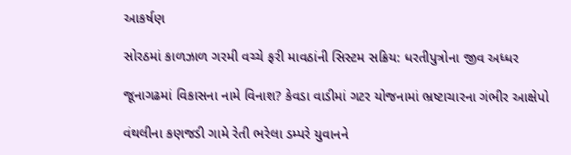આકર્ષણ

સોરઠમાં કાળઝાળ ગરમી વચ્ચે ફરી માવઠાંની સિસ્ટમ સક્રિય: ધરતીપુત્રોના જીવ અધ્ધર

જૂનાગઢમાં વિકાસના નામે વિનાશ? કેવડા વાડીમાં ગટર યોજનામાં ભ્રષ્ટાચારના ગંભીર આક્ષેપો

વંથલીના કણજડી ગામે રેતી ભરેલા ડમ્પરે યુવાનને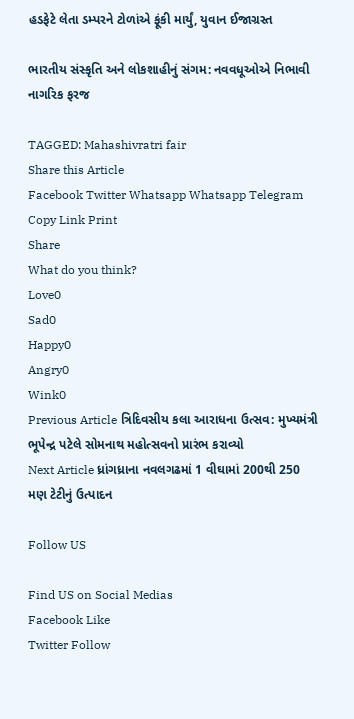હડફેટે લેતા ડમ્પરને ટોળાંએ ફૂંકી માર્યું, યુવાન ઈજાગ્રસ્ત

ભારતીય સંસ્કૃતિ અને લોકશાહીનું સંગમ: નવવધૂઓએ નિભાવી નાગરિક ફરજ

TAGGED: Mahashivratri fair
Share this Article
Facebook Twitter Whatsapp Whatsapp Telegram Copy Link Print
Share
What do you think?
Love0
Sad0
Happy0
Angry0
Wink0
Previous Article ત્રિદિવસીય કલા આરાધના ઉત્સવ: મુખ્યમંત્રી ભૂપેન્દ્ર પટેલે સોમનાથ મહોત્સવનો પ્રારંભ કરાવ્યો
Next Article ધ્રાંગધ્રાના નવલગઢમાં 1 વીઘામાં 200થી 250 મણ ટેટીનું ઉત્પાદન

Follow US

Find US on Social Medias
Facebook Like
Twitter Follow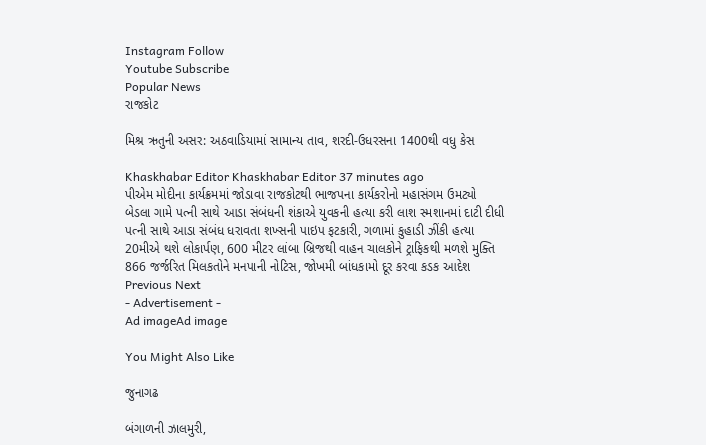Instagram Follow
Youtube Subscribe
Popular News
રાજકોટ

મિશ્ર ઋતુની અસર: અઠવાડિયામાં સામાન્ય તાવ, શરદી-ઉધરસના 1400થી વધુ કેસ

Khaskhabar Editor Khaskhabar Editor 37 minutes ago
પીએમ મોદીના કાર્યક્રમમાં જોડાવા રાજકોટથી ભાજપના કાર્યકરોનો મહાસંગમ ઉમટ્યો
બેડલા ગામે પત્ની સાથે આડા સંબંધની શંકાએ યુવકની હત્યા કરી લાશ સ્મશાનમાં દાટી દીધી
પત્ની સાથે આડા સંબંધ ધરાવતા શખ્સની પાઇપ ફટકારી, ગળામાં કુહાડી ઝીંકી હત્યા
20મીએ થશે લોકાર્પણ, 600 મીટર લાંબા બ્રિજથી વાહન ચાલકોને ટ્રાફિકથી મળશે મુક્તિ
866 જર્જરિત મિલકતોને મનપાની નોટિસ, જોખમી બાંધકામો દૂર કરવા કડક આદેશ
Previous Next
- Advertisement -
Ad imageAd image

You Might Also Like

જુનાગઢ

બંગાળની ઝાલમુરી,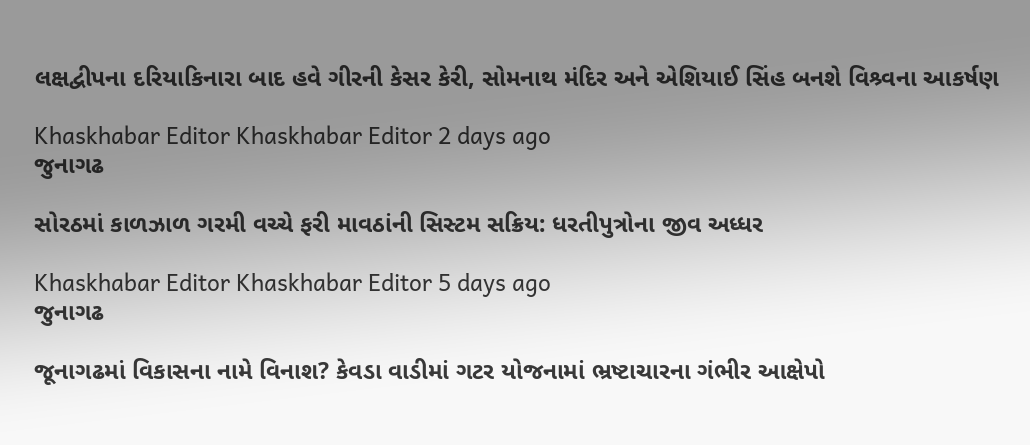લક્ષદ્વીપના દરિયાકિનારા બાદ હવે ગીરની કેસર કેરી, સોમનાથ મંદિર અને એશિયાઈ સિંહ બનશે વિશ્ર્વના આકર્ષણ

Khaskhabar Editor Khaskhabar Editor 2 days ago
જુનાગઢ

સોરઠમાં કાળઝાળ ગરમી વચ્ચે ફરી માવઠાંની સિસ્ટમ સક્રિય: ધરતીપુત્રોના જીવ અધ્ધર

Khaskhabar Editor Khaskhabar Editor 5 days ago
જુનાગઢ

જૂનાગઢમાં વિકાસના નામે વિનાશ? કેવડા વાડીમાં ગટર યોજનામાં ભ્રષ્ટાચારના ગંભીર આક્ષેપો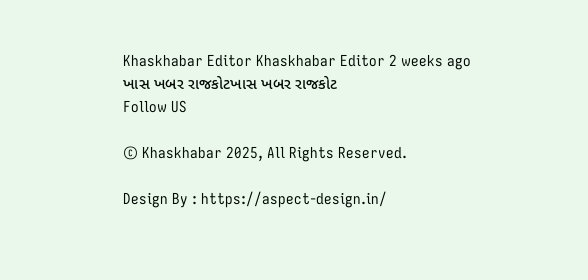Khaskhabar Editor Khaskhabar Editor 2 weeks ago
ખાસ ખબર રાજકોટખાસ ખબર રાજકોટ
Follow US

© Khaskhabar 2025, All Rights Reserved.

Design By : https://aspect-design.in/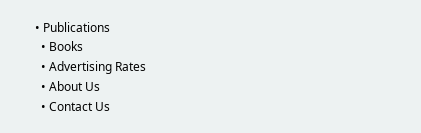• Publications
  • Books
  • Advertising Rates
  • About Us
  • Contact Us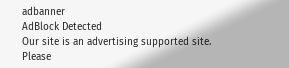adbanner
AdBlock Detected
Our site is an advertising supported site. Please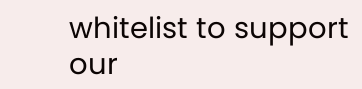whitelist to support our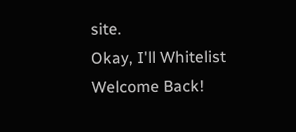site.
Okay, I'll Whitelist
Welcome Back!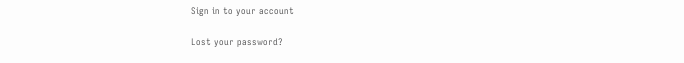Sign in to your account

Lost your password?